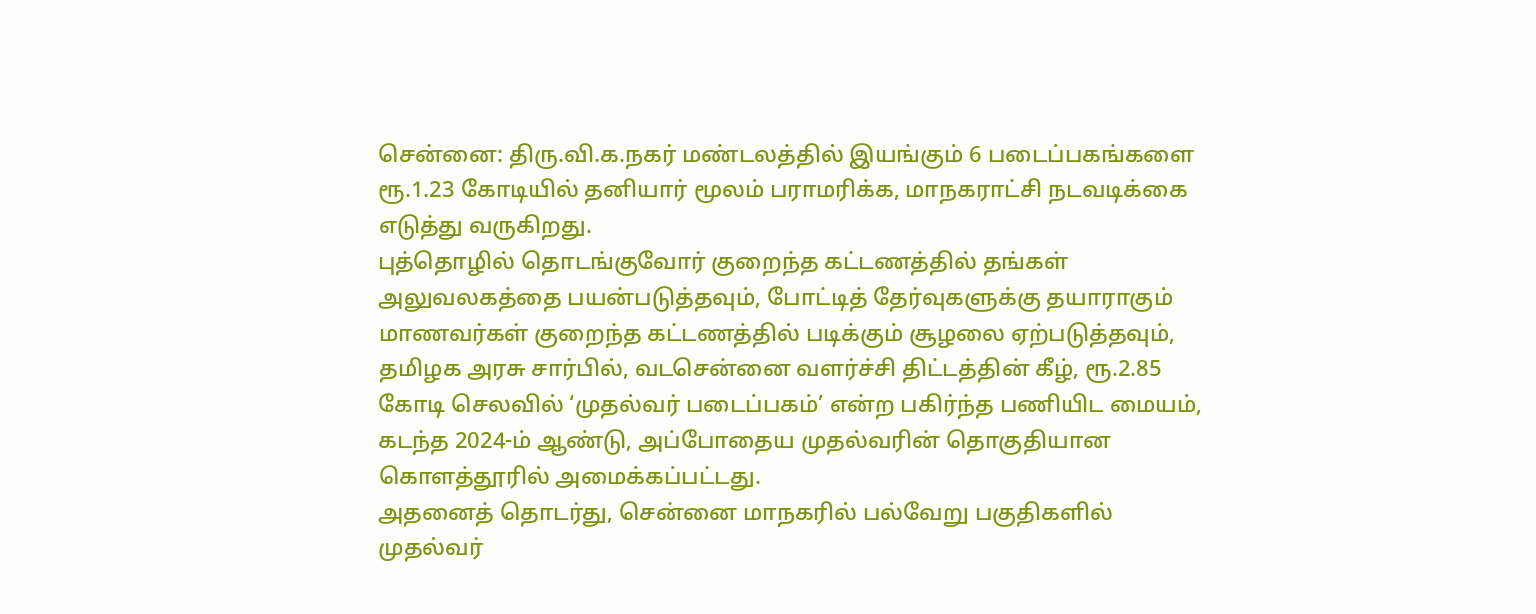சென்னை: திரு.வி.க.நகர் மண்டலத்தில் இயங்கும் 6 படைப்பகங்களை ரூ.1.23 கோடியில் தனியார் மூலம் பராமரிக்க, மாநகராட்சி நடவடிக்கை எடுத்து வருகிறது.
புத்தொழில் தொடங்குவோர் குறைந்த கட்டணத்தில் தங்கள் அலுவலகத்தை பயன்படுத்தவும், போட்டித் தேர்வுகளுக்கு தயாராகும் மாணவர்கள் குறைந்த கட்டணத்தில் படிக்கும் சூழலை ஏற்படுத்தவும், தமிழக அரசு சார்பில், வடசென்னை வளர்ச்சி திட்டத்தின் கீழ், ரூ.2.85 கோடி செலவில் ‘முதல்வர் படைப்பகம்’ என்ற பகிர்ந்த பணியிட மையம், கடந்த 2024-ம் ஆண்டு, அப்போதைய முதல்வரின் தொகுதியான கொளத்தூரில் அமைக்கப்பட்டது.
அதனைத் தொடர்து, சென்னை மாநகரில் பல்வேறு பகுதிகளில் முதல்வர்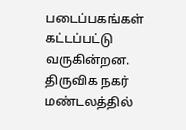படைப்பகங்கள் கட்டப்பட்டு வருகின்றன. திருவிக நகர் மண்டலத்தில்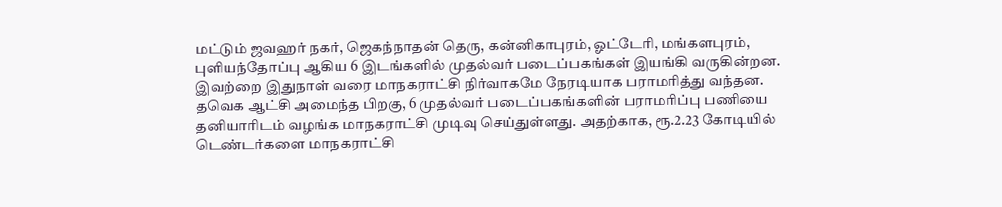மட்டும் ஜவஹர் நகர், ஜெகந்நாதன் தெரு, கன்னிகாபுரம், ஓட்டேரி, மங்களபுரம், புளியந்தோப்பு ஆகிய 6 இடங்களில் முதல்வர் படைப்பகங்கள் இயங்கி வருகின்றன. இவற்றை இதுநாள் வரை மாநகராட்சி நிர்வாகமே நேரடியாக பராமரித்து வந்தன.
தவெக ஆட்சி அமைந்த பிறகு, 6 முதல்வர் படைப்பகங்களின் பராமரிப்பு பணியை தனியாரிடம் வழங்க மாநகராட்சி முடிவு செய்துள்ளது. அதற்காக, ரூ.2.23 கோடியில் டெண்டர்களை மாநகராட்சி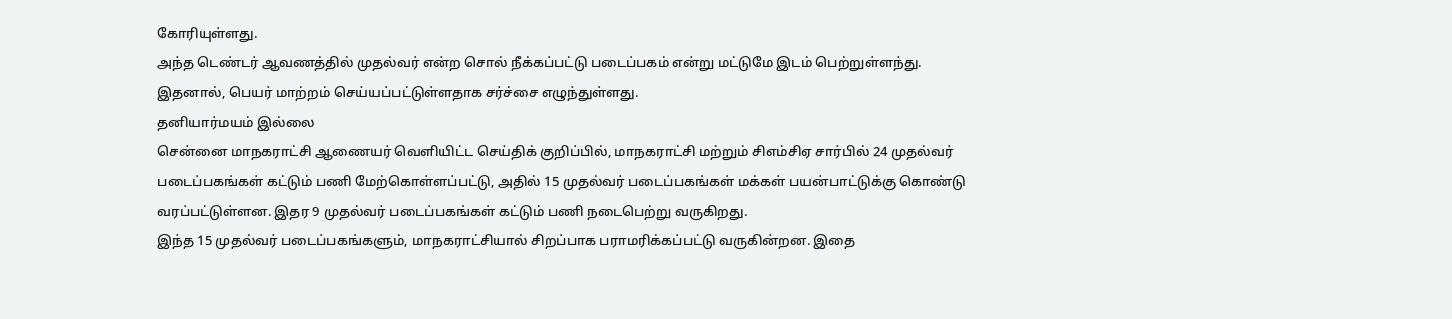கோரியுள்ளது.
அந்த டெண்டர் ஆவணத்தில் முதல்வர் என்ற சொல் நீக்கப்பட்டு படைப்பகம் என்று மட்டுமே இடம் பெற்றுள்ளந்து. இதனால், பெயர் மாற்றம் செய்யப்பட்டுள்ளதாக சர்ச்சை எழுந்துள்ளது.
தனியார்மயம் இல்லை
சென்னை மாநகராட்சி ஆணையர் வெளியிட்ட செய்திக் குறிப்பில், மாநகராட்சி மற்றும் சிஎம்சிஏ சார்பில் 24 முதல்வர் படைப்பகங்கள் கட்டும் பணி மேற்கொள்ளப்பட்டு, அதில் 15 முதல்வர் படைப்பகங்கள் மக்கள் பயன்பாட்டுக்கு கொண்டு வரப்பட்டுள்ளன. இதர 9 முதல்வர் படைப்பகங்கள் கட்டும் பணி நடைபெற்று வருகிறது.
இந்த 15 முதல்வர் படைப்பகங்களும், மாநகராட்சியால் சிறப்பாக பராமரிக்கப்பட்டு வருகின்றன. இதை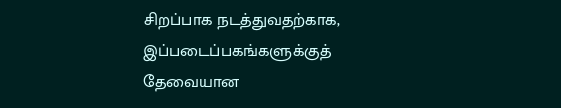சிறப்பாக நடத்துவதற்காக, இப்படைப்பகங்களுக்குத் தேவையான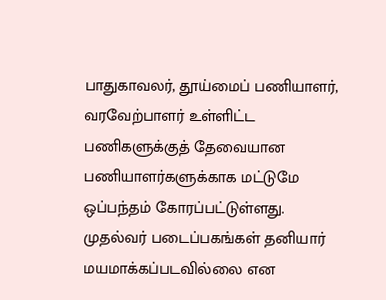பாதுகாவலர், தூய்மைப் பணியாளர், வரவேற்பாளர் உள்ளிட்ட பணிகளுக்குத் தேவையான பணியாளர்களுக்காக மட்டுமே ஒப்பந்தம் கோரப்பட்டுள்ளது. முதல்வர் படைப்பகங்கள் தனியார் மயமாக்கப்படவில்லை என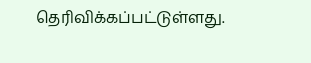தெரிவிக்கப்பட்டுள்ளது.